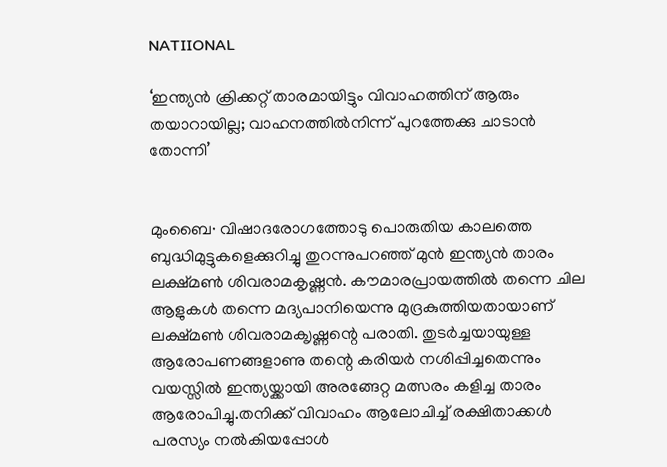NATIIONAL

‘ഇന്ത്യൻ ക്രിക്കറ്റ് താരമായിട്ടും വിവാഹത്തിന് ആരും തയാറായില്ല; വാഹനത്തിൽനിന്ന് പുറത്തേക്കു ചാടാൻ തോന്നി’


മുംബൈ∙ വിഷാദരോഗത്തോടു പൊരുതിയ കാലത്തെ ബുദ്ധിമുട്ടുകളെക്കുറിച്ചു തുറന്നുപറഞ്ഞ് മുൻ ഇന്ത്യൻ താരം ലക്ഷ്മൺ ശിവരാമകൃഷ്ണൻ. കൗമാരപ്രായത്തിൽ തന്നെ ചില ആളുകൾ‍ തന്നെ മദ്യപാനിയെന്നു മുദ്രകുത്തിയതായാണ് ലക്ഷ്മൺ ശിവരാമക‍ൃഷ്ണന്റെ പരാതി. തുടർച്ചയായുള്ള ആരോപണങ്ങളാണു തന്റെ കരിയർ നശിപ്പിച്ചതെന്നും വയസ്സിൽ ഇന്ത്യയ്ക്കായി അരങ്ങേറ്റ മത്സരം കളിച്ച താരം ആരോപിച്ചു.തനിക്ക് വിവാഹം ആലോചിച്ച് രക്ഷിതാക്കൾ പരസ്യം നൽകിയപ്പോൾ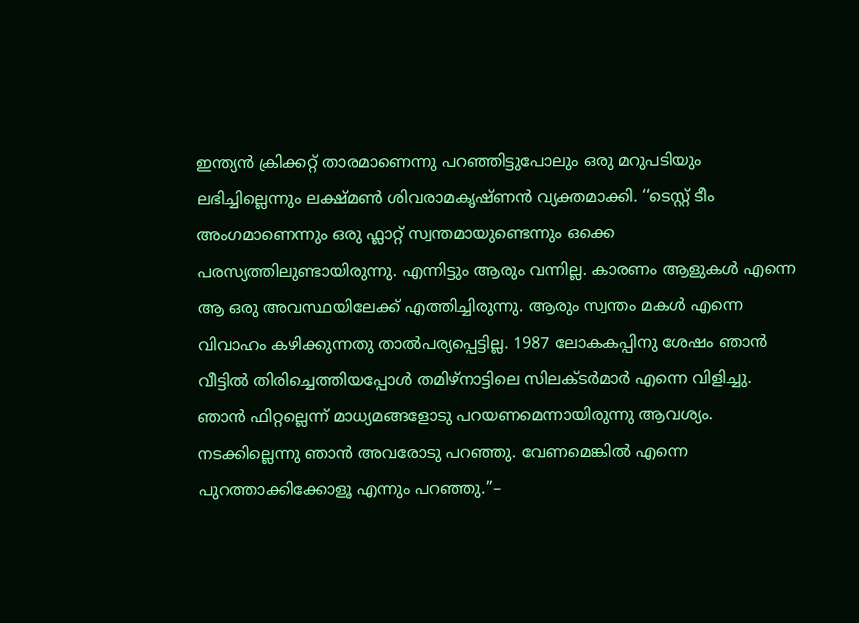ഇന്ത്യൻ‍ ക്രിക്കറ്റ് താരമാണെന്നു പറഞ്ഞിട്ടുപോലും ഒരു മറുപടിയും ലഭിച്ചില്ലെന്നും ലക്ഷ്മൺ ശിവരാമക‍ൃഷ്ണൻ വ്യക്തമാക്കി. ‘‘ടെസ്റ്റ് ടീം അംഗമാണെന്നും ഒരു ഫ്ലാറ്റ് സ്വന്തമായുണ്ടെന്നും ഒക്കെ പരസ്യത്തിലുണ്ടായിരുന്നു. എന്നിട്ടും ആരും വന്നില്ല. കാരണം ആളുകൾ എന്നെ ആ ഒരു അവസ്ഥയിലേക്ക് എത്തിച്ചിരുന്നു. ആരും സ്വന്തം മകൾ എന്നെ വിവാഹം കഴിക്കുന്നതു താൽപര്യപ്പെട്ടില്ല. 1987 ലോകകപ്പിനു ശേഷം ഞാൻ വീട്ടിൽ തിരിച്ചെത്തിയപ്പോൾ തമിഴ്നാട്ടിലെ സിലക്ടർമാർ എന്നെ വിളിച്ചു. ഞാൻ ഫിറ്റല്ലെന്ന് മാധ്യമങ്ങളോടു പറയണമെന്നായിരുന്നു ആവശ്യം. നടക്കില്ലെന്നു ഞാൻ അവരോടു പറഞ്ഞു. വേണമെങ്കിൽ എന്നെ പുറത്താക്കിക്കോളൂ എന്നും പറഞ്ഞു.’’–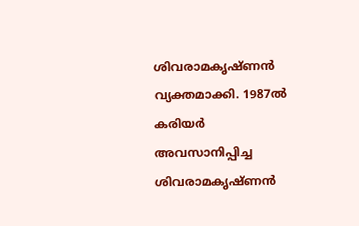ശിവരാമകൃഷ്ണൻ വ്യക്തമാക്കി. 1987ൽ കരിയർ അവസാനിപ്പിച്ച ശിവരാമകൃഷ്ണൻ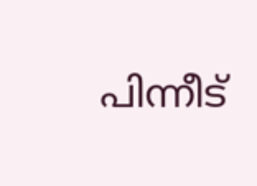പിന്നീട്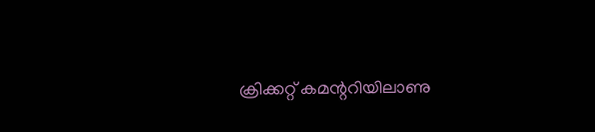ക്രിക്കറ്റ് കമന്ററിയിലാണു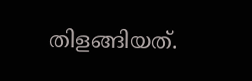തിളങ്ങിയത്.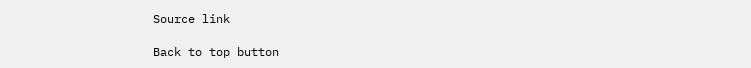Source link

Back to top button